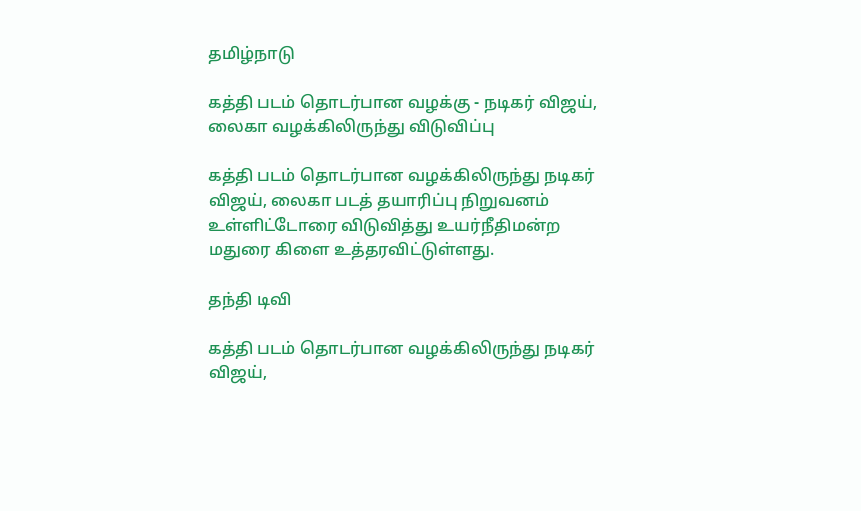தமிழ்நாடு

கத்தி படம் தொடர்பான வழக்கு - நடிகர் விஜய், லைகா வழக்கிலிருந்து விடுவிப்பு

கத்தி படம் தொடர்பான வழக்கிலிருந்து நடிகர் விஜய், லைகா படத் தயாரிப்பு நிறுவனம் உள்ளிட்டோரை விடுவித்து உயர்நீதிமன்ற மதுரை கிளை உத்தரவிட்டுள்ளது.

தந்தி டிவி

கத்தி படம் தொடர்பான வழக்கிலிருந்து நடிகர் விஜய்,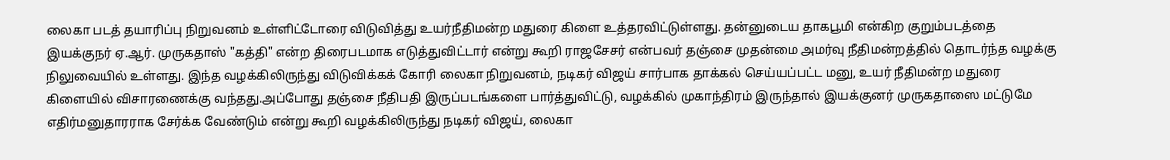லைகா படத் தயாரிப்பு நிறுவனம் உள்ளிட்டோரை விடுவித்து உயர்நீதிமன்ற மதுரை கிளை உத்தரவிட்டுள்ளது. தன்னுடைய தாகபூமி என்கிற குறும்படத்தை இயக்குநர் ஏ.ஆர். முருகதாஸ் "கத்தி" என்ற திரைபடமாக எடுத்துவிட்டார் என்று கூறி ராஜசேசர் என்பவர் தஞ்சை முதன்மை அமர்வு நீதிமன்றத்தில் தொடர்ந்த வழக்கு நிலுவையில் உள்ளது. இந்த வழக்கிலிருந்து விடுவிக்கக் கோரி லைகா நிறுவனம், நடிகர் விஜய் சார்பாக தாக்கல் செய்யப்பட்ட மனு, உயர் நீதிமன்ற மதுரை கிளையில் விசாரணைக்கு வந்தது.அப்போது தஞ்சை நீதிபதி இருப்படங்களை பார்த்துவிட்டு, வழக்கில் முகாந்திரம் இருந்தால் இயக்குனர் முருகதாஸை மட்டுமே எதிர்மனுதாரராக சேர்க்க வேண்டும் என்று கூறி வழக்கிலிருந்து நடிகர் விஜய், லைகா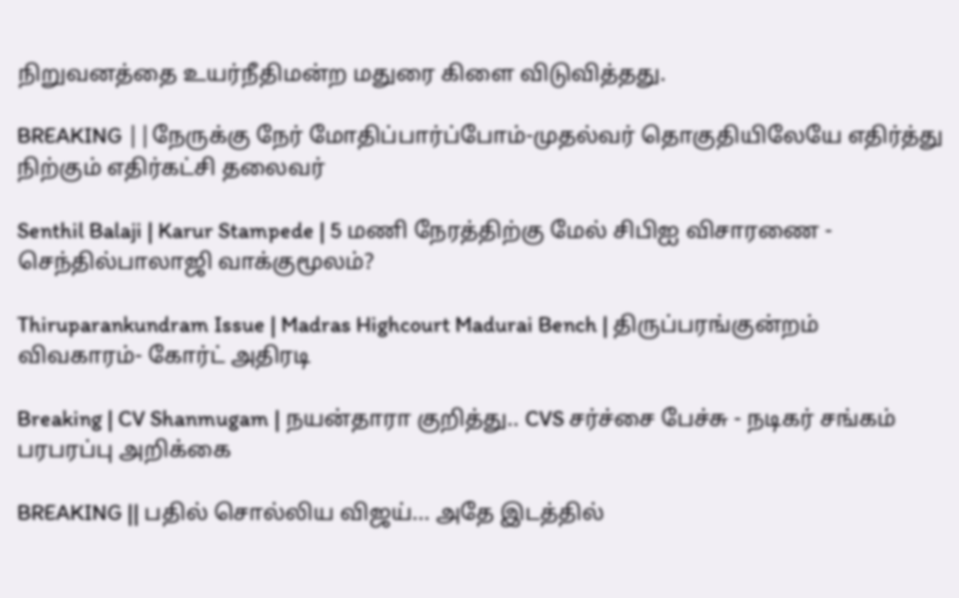நிறுவனத்தை உயர்நீதிமன்ற மதுரை கிளை விடுவித்தது.

BREAKING ||நேருக்கு நேர் மோதிப்பார்ப்போம்-முதல்வர் தொகுதியிலேயே எதிர்த்து நிற்கும் எதிர்கட்சி தலைவர்

Senthil Balaji | Karur Stampede | 5 மணி நேரத்திற்கு மேல் சிபிஐ விசாரணை - செந்தில்பாலாஜி வாக்குமூலம்?

Thiruparankundram Issue | Madras Highcourt Madurai Bench | திருப்பரங்குன்றம் விவகாரம்- கோர்ட் அதிரடி

Breaking | CV Shanmugam | நயன்தாரா குறித்து.. CVS சர்ச்சை பேச்சு - நடிகர் சங்கம் பரபரப்பு அறிக்கை

BREAKING || பதில் சொல்லிய விஜய்... அதே இடத்தில்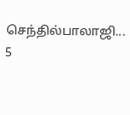செந்தில்பாலாஜி... 5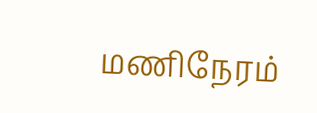மணிநேரம்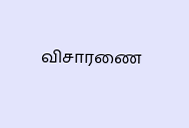விசாரணை